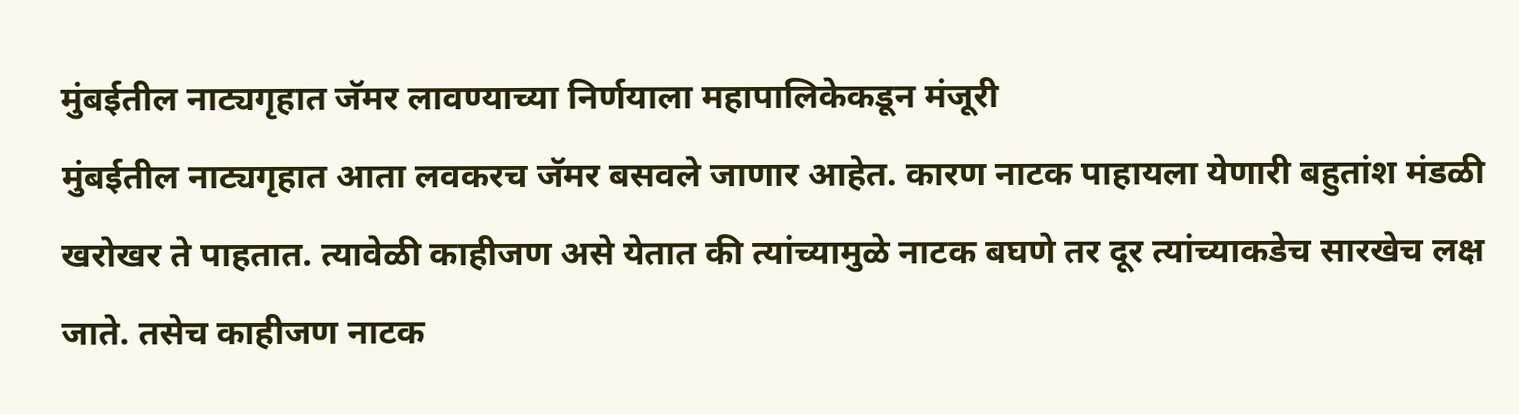मुंबईतील नाट्यगृहात जॅमर लावण्याच्या निर्णयाला महापालिकेकडून मंजूरी
मुंबईतील नाट्यगृहात आता लवकरच जॅमर बसवले जाणार आहेत. कारण नाटक पाहायला येणारी बहुतांश मंडळी खरोखर ते पाहतात. त्यावेळी काहीजण असे येतात की त्यांच्यामुळे नाटक बघणे तर दूर त्यांच्याकडेच सारखेच लक्ष जाते. तसेच काहीजण नाटक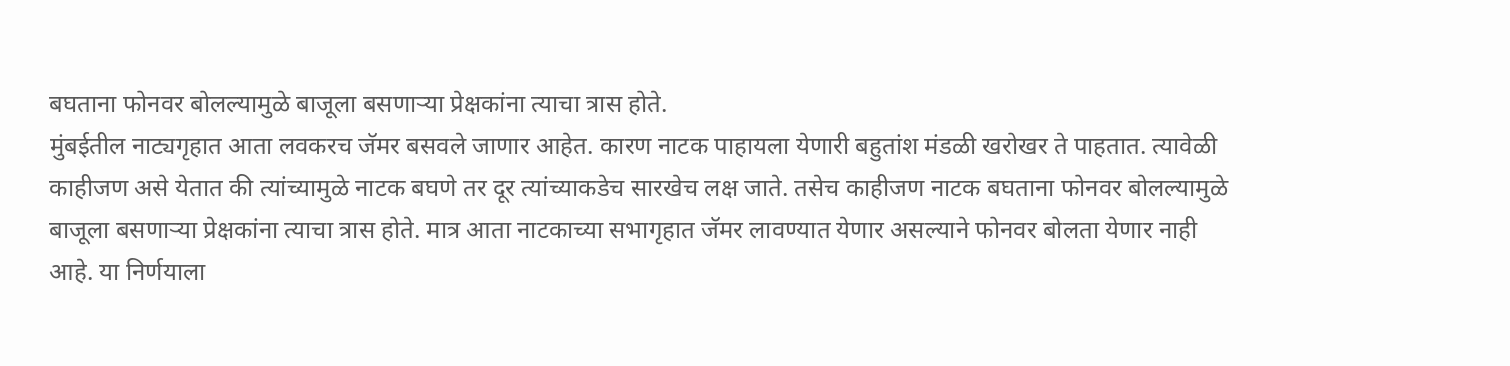बघताना फोनवर बोलल्यामुळे बाजूला बसणाऱ्या प्रेक्षकांना त्याचा त्रास होते.
मुंबईतील नाट्यगृहात आता लवकरच जॅमर बसवले जाणार आहेत. कारण नाटक पाहायला येणारी बहुतांश मंडळी खरोखर ते पाहतात. त्यावेळी काहीजण असे येतात की त्यांच्यामुळे नाटक बघणे तर दूर त्यांच्याकडेच सारखेच लक्ष जाते. तसेच काहीजण नाटक बघताना फोनवर बोलल्यामुळे बाजूला बसणाऱ्या प्रेक्षकांना त्याचा त्रास होते. मात्र आता नाटकाच्या सभागृहात जॅमर लावण्यात येणार असल्याने फोनवर बोलता येणार नाही आहे. या निर्णयाला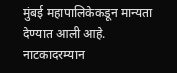मुंबई महापालिकेकडून मान्यता देण्यात आली आहे.
नाटकादरम्यान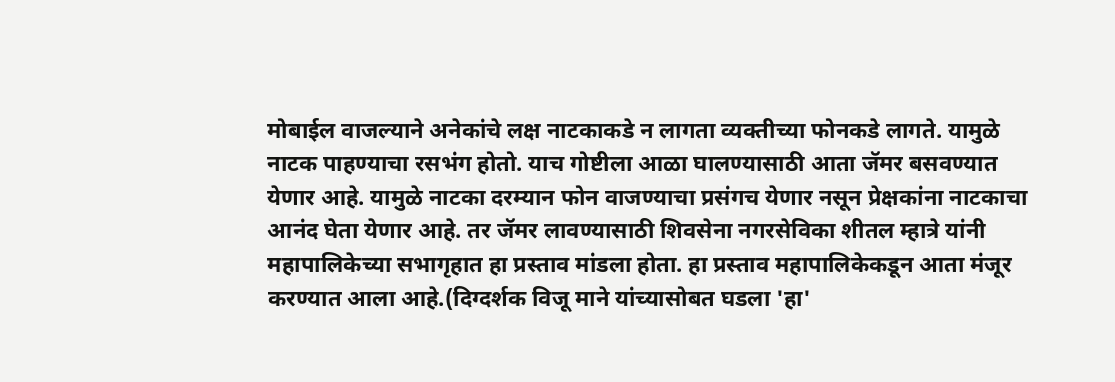मोबाईल वाजल्याने अनेकांचे लक्ष नाटकाकडे न लागता व्यक्तीच्या फोनकडे लागते. यामुळे नाटक पाहण्याचा रसभंग होतो. याच गोष्टीला आळा घालण्यासाठी आता जॅमर बसवण्यात येणार आहे. यामुळे नाटका दरम्यान फोन वाजण्याचा प्रसंगच येणार नसून प्रेक्षकांना नाटकाचा आनंद घेता येणार आहे. तर जॅमर लावण्यासाठी शिवसेना नगरसेविका शीतल म्हात्रे यांनी महापालिकेच्या सभागृहात हा प्रस्ताव मांडला होता. हा प्रस्ताव महापालिकेकडून आता मंजूर करण्यात आला आहे.(दिग्दर्शक विजू माने यांच्यासोबत घडला 'हा'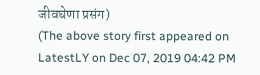जीवघेणा प्रसंग)
(The above story first appeared on LatestLY on Dec 07, 2019 04:42 PM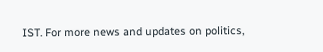IST. For more news and updates on politics,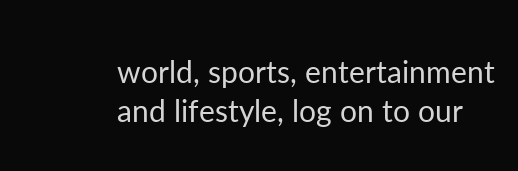world, sports, entertainment and lifestyle, log on to our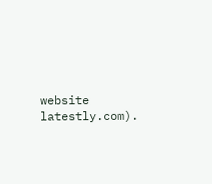website latestly.com).